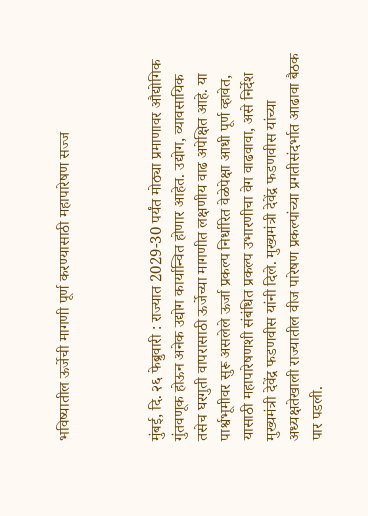भविष्यातील ऊर्जेची मागणी पूर्ण करण्यासाठी महापारेषण सज्ज



मुंबई, दि. २६ फेब्रुवारी : राज्यात 2029-30 पर्यंत मोठ्या प्रमाणावर औद्योगिक गुंतवणूक होऊन अनेक उद्योग कार्यान्वित होणार आहेत. उद्योग, व्यावसायिक तसेच घरगुती वापरासाठी ऊर्जेच्या मागणीत लक्षणीय वाढ अपेक्षित आहे. या पार्श्वभूमीवर सुरू असलेले ऊर्जा प्रकल्प निर्धारित वेळेपेक्षा आधी पूर्ण व्हावेत, यासाठी महापारेषणशी संबंधित प्रकल्प उभारणीचा वेग वाढवावा, असे निर्देश मुख्यमंत्री देवेंद्र फडणवीस यांनी दिले. मुख्यमंत्री देवेंद्र फडणवीस यांच्या अध्यक्षतेखाली राज्यातील वीज पारेषण प्रकल्पांच्या प्रगतीसंदर्भात आढावा बैठक पार पडली.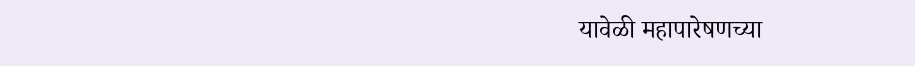यावेळी महापारेषणच्या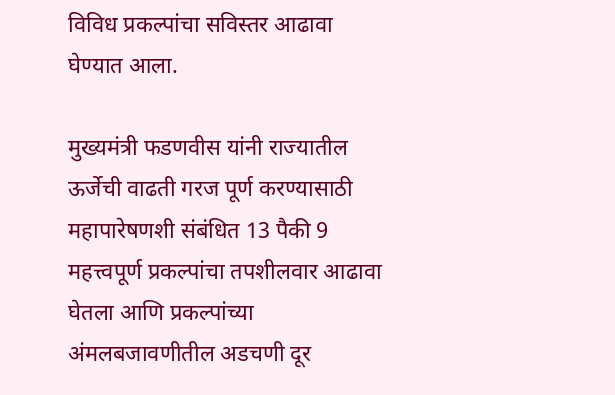विविध प्रकल्पांचा सविस्तर आढावा घेण्यात आला.

मुख्यमंत्री फडणवीस यांनी राज्यातील ऊर्जेची वाढती गरज पूर्ण करण्यासाठी महापारेषणशी संबंधित 13 पैकी 9 महत्त्वपूर्ण प्रकल्पांचा तपशीलवार आढावा घेतला आणि प्रकल्पांच्या अंमलबजावणीतील अडचणी दूर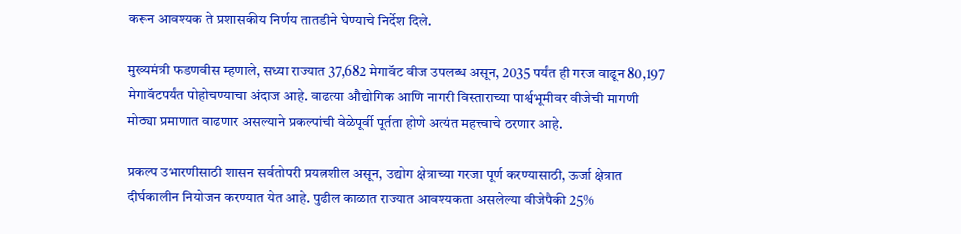करून आवश्यक ते प्रशासकीय निर्णय तातडीने घेण्याचे निर्देश दिले.

मुख्यमंत्री फडणवीस म्हणाले, सध्या राज्यात 37,682 मेगावॅट वीज उपलब्ध असून, 2035 पर्यंत ही गरज वाढून 80,197 मेगावॅटपर्यंत पोहोचण्याचा अंदाज आहे. वाढत्या औद्योगिक आणि नागरी विस्ताराच्या पार्श्वभूमीवर वीजेची मागणी मोठ्या प्रमाणात वाढणार असल्याने प्रकल्पांची वेळेपूर्वी पूर्तता होणे अत्यंत महत्त्वाचे ठरणार आहे.

प्रकल्प उभारणीसाठी शासन सर्वतोपरी प्रयत्नशील असून, उद्योग क्षेत्राच्या गरजा पूर्ण करण्यासाठी, ऊर्जा क्षेत्रात दीर्घकालीन नियोजन करण्यात येत आहे. पुढील काळात राज्यात आवश्यकता असलेल्या वीजेपैकी 25%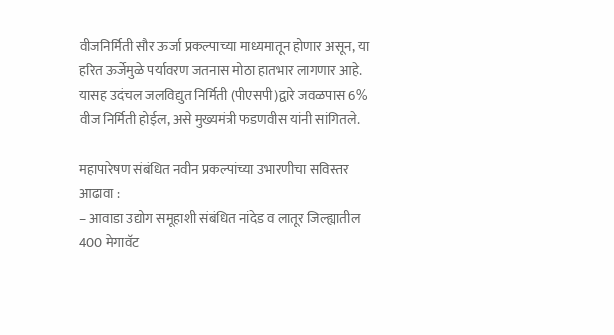वीजनिर्मिती सौर ऊर्जा प्रकल्पाच्या माध्यमातून होणार असून, या हरित ऊर्जेमुळे पर्यावरण जतनास मोठा हातभार लागणार आहे. यासह उदंचल जलविद्युत निर्मिती (पीएसपी)द्वारे जवळपास 6% वीज निर्मिती होईल, असे मुख्यमंत्री फडणवीस यांनी सांगितले.

महापारेषण संबंधित नवीन प्रकल्पांच्या उभारणीचा सविस्तर आढावा :
– आवाडा उद्योग समूहाशी संबंधित नांदेड व लातूर जिल्ह्यातील 400 मेगावॅट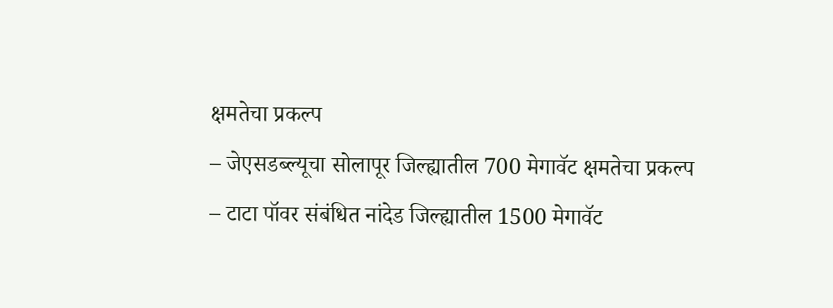क्षमतेचा प्रकल्प
– जेएसडब्ल्यूचा सोलापूर जिल्ह्यातील 700 मेगावॅट क्षमतेचा प्रकल्प
– टाटा पॉवर संबंधित नांदेड जिल्ह्यातील 1500 मेगावॅट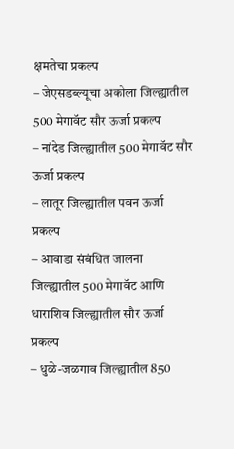क्षमतेचा प्रकल्प
– जेएसडब्ल्यूचा अकोला जिल्ह्यातील 500 मेगावॅट सौर ऊर्जा प्रकल्प
– नांदेड जिल्ह्यातील 500 मेगावॅट सौर ऊर्जा प्रकल्प
– लातूर जिल्ह्यातील पवन ऊर्जा प्रकल्प
– आवाडा संबंधित जालना जिल्ह्यातील 500 मेगावॅट आणि धाराशिव जिल्ह्यातील सौर ऊर्जा प्रकल्प
– धुळे-जळगाव जिल्ह्यातील 850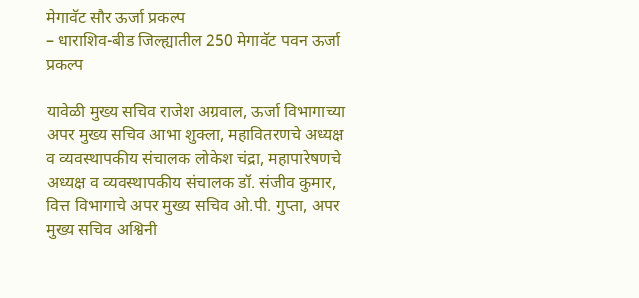मेगावॅट सौर ऊर्जा प्रकल्प
– धाराशिव-बीड जिल्ह्यातील 250 मेगावॅट पवन ऊर्जा प्रकल्प

यावेळी मुख्य सचिव राजेश अग्रवाल, ऊर्जा विभागाच्या अपर मुख्य सचिव आभा शुक्ला, महावितरणचे अध्यक्ष व व्यवस्थापकीय संचालक लोकेश चंद्रा, महापारेषणचे अध्यक्ष व व्यवस्थापकीय संचालक डॉ. संजीव कुमार, वित्त विभागाचे अपर मुख्य सचिव ओ.पी. गुप्ता, अपर मुख्य सचिव अश्विनी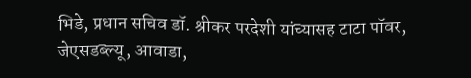भिडे, प्रधान सचिव डॉ. श्रीकर परदेशी यांच्यासह टाटा पॉवर, जेएसडब्ल्यू, आवाडा,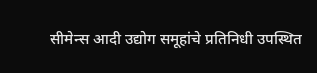सीमेन्स आदी उद्योग समूहांचे प्रतिनिधी उपस्थित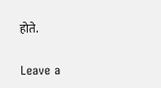होते.

Leave a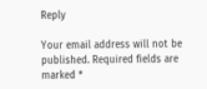Reply

Your email address will not be published. Required fields are marked *